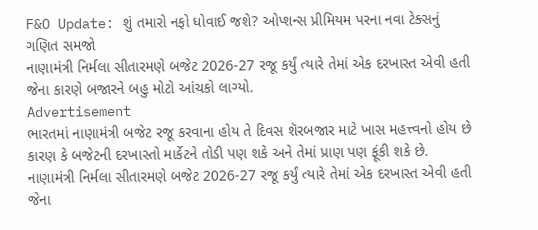F&O Update: શું તમારો નફો ધોવાઈ જશે? ઓપ્શન્સ પ્રીમિયમ પરના નવા ટેક્સનું ગણિત સમજો
નાણામંત્રી નિર્મલા સીતારમણે બજેટ 2026-27 રજૂ કર્યું ત્યારે તેમાં એક દરખાસ્ત એવી હતી જેના કારણે બજારને બહુ મોટો આંચકો લાગ્યો.
Advertisement
ભારતમાં નાણામંત્રી બજેટ રજૂ કરવાના હોય તે દિવસ શૅરબજાર માટે ખાસ મહત્ત્વનો હોય છે કારણ કે બજેટની દરખાસ્તો માર્કેટને તોડી પણ શકે અને તેમાં પ્રાણ પણ ફૂંકી શકે છે. નાણામંત્રી નિર્મલા સીતારમણે બજેટ 2026-27 રજૂ કર્યું ત્યારે તેમાં એક દરખાસ્ત એવી હતી જેના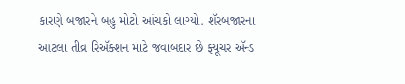કારણે બજારને બહુ મોટો આંચકો લાગ્યો. શૅરબજારના આટલા તીવ્ર રિઍક્શન માટે જવાબદાર છે ફ્યૂચર ઍન્ડ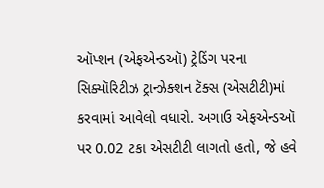ઑપ્શન (એફએન્ડઑ) ટ્રેડિંગ પરના સિક્યૉરિટીઝ ટ્રાન્ઝેક્શન ટૅક્સ (એસટીટી)માં કરવામાં આવેલો વધારો. અગાઉ એફએન્ડઑ પર 0.02 ટકા એસટીટી લાગતો હતો, જે હવે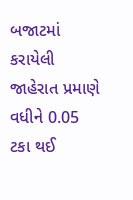બજાટમાં કરાયેલી જાહેરાત પ્રમાણે વધીને 0.05 ટકા થઈ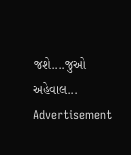જશે....જુઓ અહેવાલ...
Advertisement